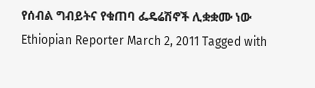የሰብል ግብይትና የቁጠባ ፌዴሬሽኖች ሊቋቋሙ ነው Ethiopian Reporter March 2, 2011 Tagged with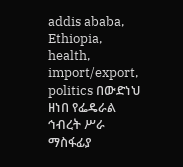addis ababa, Ethiopia, health, import/export, politics በውድነህ ዘነበ የፌዴራል ኅብረት ሥራ ማስፋፊያ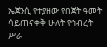ኤጀንሲ የተያዘው የበጀት ዓመት ሳይጠናቀቅ ሁለት የኅብረት ሥራ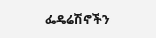ፌዴሬሽኖችን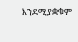እንደሚያቋቁም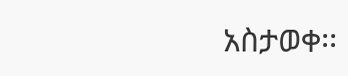አስታወቀ፡፡